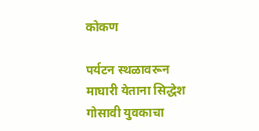कोकण

पर्यटन स्थळावरून माघारी येताना सिद्धेश गोसावी युवकाचा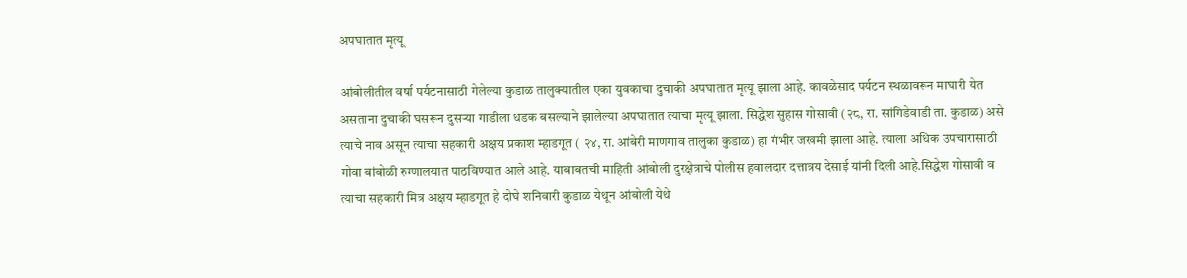अपघातात मृत्यू

आंबोलीतील वर्षा पर्यटनासाठी गेलेल्या कुडाळ तालुक्यातील एका युवकाचा दुचाकी अपघातात मृत्यू झाला आहे. कावळेसाद पर्यटन स्थळावरून माघारी येत असताना दुचाकी घसरून दुसऱ्या गाडीला धडक बसल्याने झालेल्या अपघातात त्याचा मृत्यू झाला. सिद्धेश सुहास गोसावी (२८, रा. सांगिडेवाडी ता. कुडाळ) असे त्याचे नाव असून त्याचा सहकारी अक्षय प्रकाश म्हाडगूत ( २४, रा. आंबेरी माणगाव तालुका कुडाळ) हा गंभीर जखमी झाला आहे. त्याला अधिक उपचारासाठी गोवा बांबोळी रुग्णालयात पाठविण्यात आले आहे. याबाबतची माहिती आंबोली दुरक्षेत्राचे पोलीस हवालदार दत्तात्रय देसाई यांनी दिली आहे.सिद्धेश गोसावी व त्याचा सहकारी मित्र अक्षय म्हाडगूत हे दोघे शनिवारी कुडाळ येथून आंबोली येथे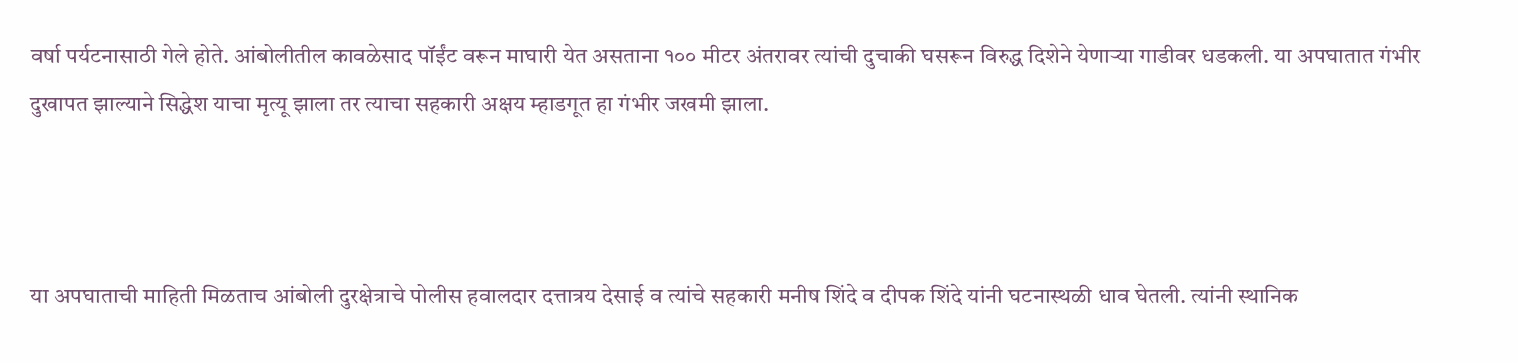वर्षा पर्यटनासाठी गेले होते. आंबोलीतील कावळेसाद पॉईंट वरून माघारी येत असताना १०० मीटर अंतरावर त्यांची दुचाकी घसरून विरुद्ध दिशेने येणाऱ्या गाडीवर धडकली. या अपघातात गंभीर दुखापत झाल्याने सिद्धेश याचा मृत्यू झाला तर त्याचा सहकारी अक्षय म्हाडगूत हा गंभीर जखमी झाला.



या अपघाताची माहिती मिळताच आंबोली दुरक्षेत्राचे पोलीस हवालदार दत्तात्रय देसाई व त्यांचे सहकारी मनीष शिंदे व दीपक शिंदे यांनी घटनास्थळी धाव घेतली. त्यांनी स्थानिक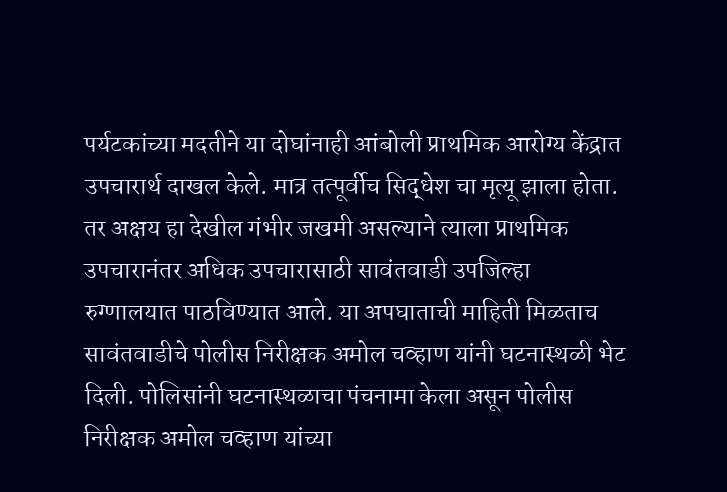पर्यटकांच्या मदतीने या दोघांनाही आंबोली प्राथमिक आरोग्य केंद्रात उपचारार्थ दाखल केले. मात्र तत्पूर्वीच सिद्धेश चा मृत्यू झाला होता. तर अक्षय हा देखील गंभीर जखमी असल्याने त्याला प्राथमिक उपचारानंतर अधिक उपचारासाठी सावंतवाडी उपजिल्हा रुग्णालयात पाठविण्यात आले. या अपघाताची माहिती मिळताच सावंतवाडीचे पोलीस निरीक्षक अमोल चव्हाण यांनी घटनास्थळी भेट दिली. पोलिसांनी घटनास्थळाचा पंचनामा केला असून पोलीस निरीक्षक अमोल चव्हाण यांच्या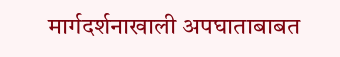मार्गदर्शनाखाली अपघाताबाबत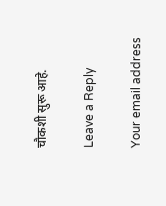चौकशी सुरू आहे.

Leave a Reply

Your email address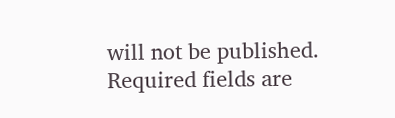will not be published. Required fields are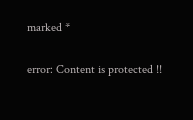marked *

error: Content is protected !!